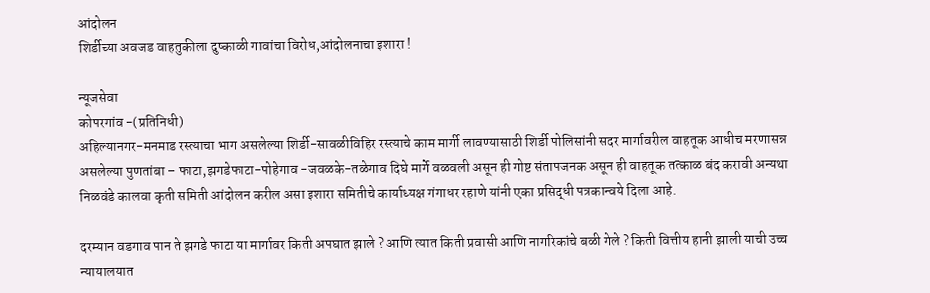आंदोलन
शिर्डीच्या अवजड वाहतुकीला दुष्काळी गावांचा विरोध,आंदोलनाचा इशारा !

न्यूजसेवा
कोपरगांव -(प्रतिनिधी)
अहिल्यानगर-मनमाड रस्त्याचा भाग असलेल्या शिर्डी-सावळीविहिर रस्त्याचे काम मार्गी लावण्यासाठी शिर्डी पोलिसांनी सदर मार्गावरील वाहतूक आधीच मरणासन्न असलेल्या पुणतांबा – फाटा,झगडेफाटा-पोहेगाव -जवळके-तळेगाव दिघे मार्गे वळवली असून ही गोष्ट संतापजनक असून ही वाहतूक तत्काळ बंद करावी अन्यथा निळवंडे कालवा कृती समिती आंदोलन करील असा इशारा समितीचे कार्याध्यक्ष गंगाधर रहाणे यांनी एका प्रसिद्धी पत्रकान्वये दिला आहे.

दरम्यान वडगाव पान ते झगडे फाटा या मार्गावर किती अपघात झाले ? आणि त्यात किती प्रवासी आणि नागरिकांचे बळी गेले ? किती वित्तीय हानी झाली याची उच्च न्यायालयात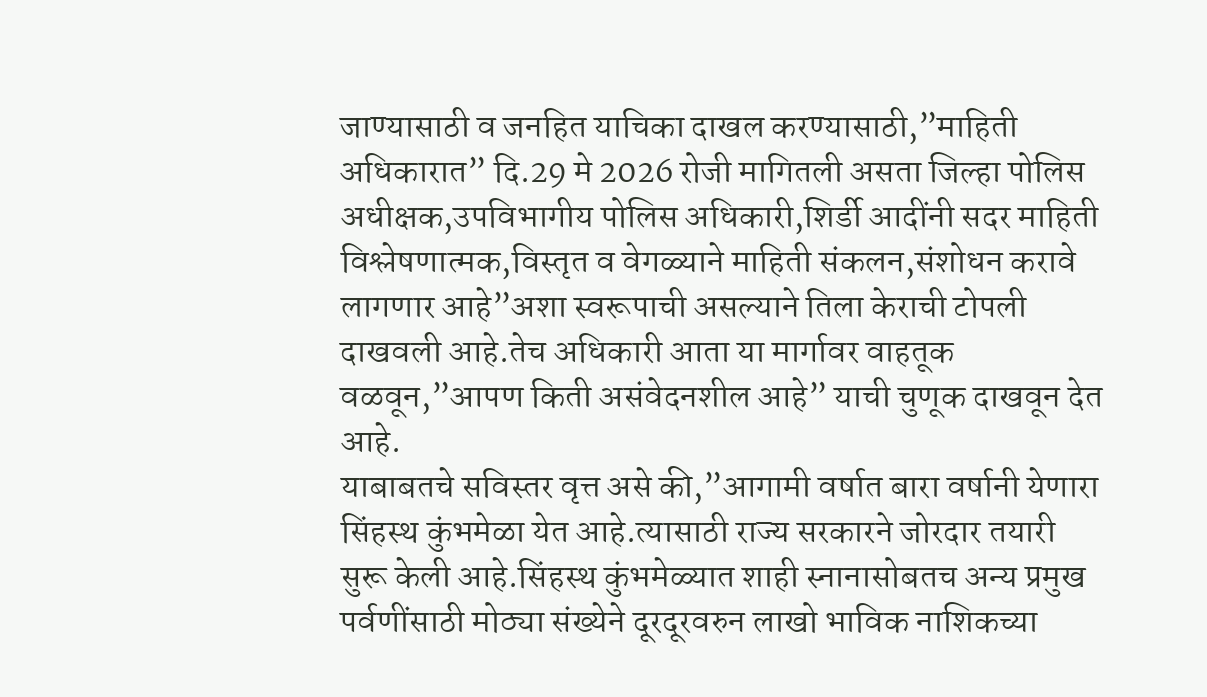जाण्यासाठी व जनहित याचिका दाखल करण्यासाठी,”माहिती अधिकारात” दि.29 मे 2026 रोजी मागितली असता जिल्हा पोलिस अधीक्षक,उपविभागीय पोलिस अधिकारी,शिर्डी आदींनी सदर माहिती विश्लेषणात्मक,विस्तृत व वेगळ्याने माहिती संकलन,संशोधन करावे लागणार आहे”अशा स्वरूपाची असल्याने तिला केराची टोपली दाखवली आहे.तेच अधिकारी आता या मार्गावर वाहतूक वळवून,”आपण किती असंवेदनशील आहे” याची चुणूक दाखवून देत आहे.
याबाबतचे सविस्तर वृत्त असे की,”आगामी वर्षात बारा वर्षानी येणारा सिंहस्थ कुंभमेळा येत आहे.त्यासाठी राज्य सरकारने जोरदार तयारी सुरू केली आहे.सिंहस्थ कुंभमेळ्यात शाही स्नानासोबतच अन्य प्रमुख पर्वणींसाठी मोठ्या संख्येने दूरदूरवरुन लाखो भाविक नाशिकच्या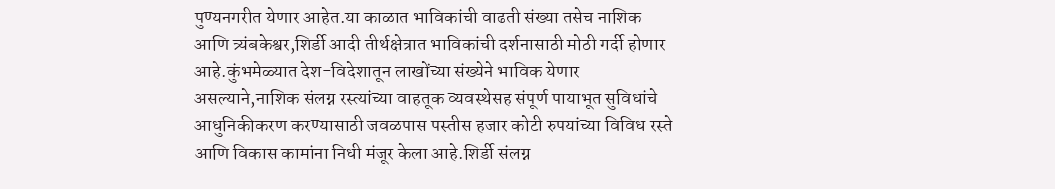पुण्यनगरीत येणार आहेत.या काळात भाविकांची वाढती संख्या तसेच नाशिक आणि त्र्यंबकेश्वर,शिर्डी आदी तीर्थक्षेत्रात भाविकांची दर्शनासाठी मोठी गर्दी होणार आहे.कुंभमेळ्यात देश-विदेशातून लाखोंच्या संख्येने भाविक येणार असल्याने,नाशिक संलग्न रस्त्यांच्या वाहतूक व्यवस्थेसह संपूर्ण पायाभूत सुविधांचे आधुनिकीकरण करण्यासाठी जवळपास पस्तीस हजार कोटी रुपयांच्या विविध रस्ते आणि विकास कामांना निधी मंजूर केला आहे.शिर्डी संलग्न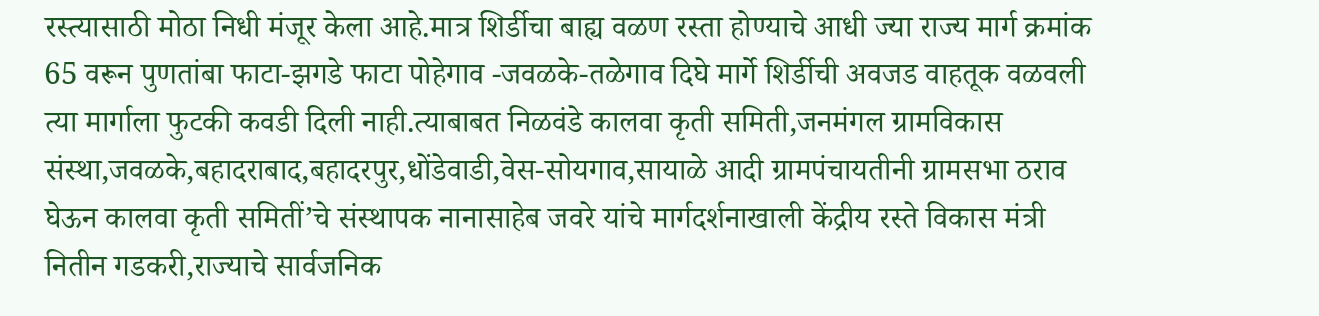रस्त्यासाठी मोठा निधी मंजूर केला आहे.मात्र शिर्डीचा बाह्य वळण रस्ता होण्याचे आधी ज्या राज्य मार्ग क्रमांक 65 वरून पुणतांबा फाटा-झगडे फाटा पोहेगाव -जवळके-तळेगाव दिघे मार्गे शिर्डीची अवजड वाहतूक वळवली त्या मार्गाला फुटकी कवडी दिली नाही.त्याबाबत निळवंडे कालवा कृती समिती,जनमंगल ग्रामविकास संस्था,जवळके,बहादराबाद,बहादरपुर,धोंडेवाडी,वेस-सोयगाव,सायाळे आदी ग्रामपंचायतीनी ग्रामसभा ठराव घेऊन कालवा कृती समितीं’चे संस्थापक नानासाहेब जवरे यांचे मार्गदर्शनाखाली केंद्रीय रस्ते विकास मंत्री नितीन गडकरी,राज्याचे सार्वजनिक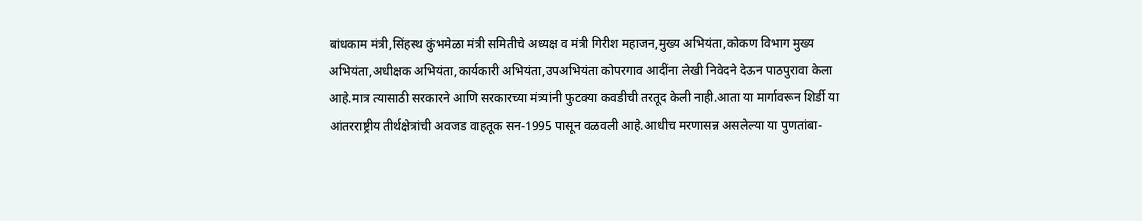बांधकाम मंत्री,सिंहस्थ कुंभमेळा मंत्री समितीचे अध्यक्ष व मंत्री गिरीश महाजन,मुख्य अभियंता,कोकण विभाग मुख्य अभियंता,अधीक्षक अभियंता,कार्यकारी अभियंता,उपअभियंता कोपरगाव आदींना लेखी निवेदने देऊन पाठपुरावा केला आहे.मात्र त्यासाठी सरकारने आणि सरकारच्या मंत्र्यांनी फुटक्या कवडीची तरतूद केली नाही.आता या मार्गावरून शिर्डी या आंतरराष्ट्रीय तीर्थक्षेत्रांची अवजड वाहतूक सन-1995 पासून वळवली आहे.आधीच मरणासन्न असलेल्या या पुणतांबा-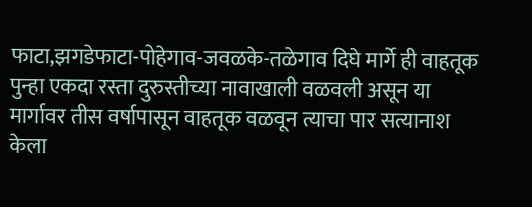फाटा,झगडेफाटा-पोहेगाव-जवळके-तळेगाव दिघे मार्गे ही वाहतूक पुन्हा एकदा रस्ता दुरुस्तीच्या नावाखाली वळवली असून या मार्गावर तीस वर्षापासून वाहतूक वळवून त्याचा पार सत्यानाश केला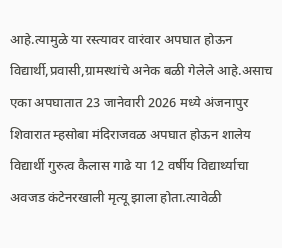आहे.त्यामुळे या रस्त्यावर वारंवार अपघात होऊन विद्यार्थी,प्रवासी,ग्रामस्थांचे अनेक बळी गेलेले आहे.असाच एका अपघातात 23 जानेवारी 2026 मध्ये अंजनापुर शिवारात म्हसोबा मंदिराजवळ अपघात होऊन शालेय विद्यार्थी गुरुत्व कैलास गाढे या 12 वर्षीय विद्यार्थ्याचा अवजड कंटेनरखाली मृत्यू झाला होता.त्यावेळी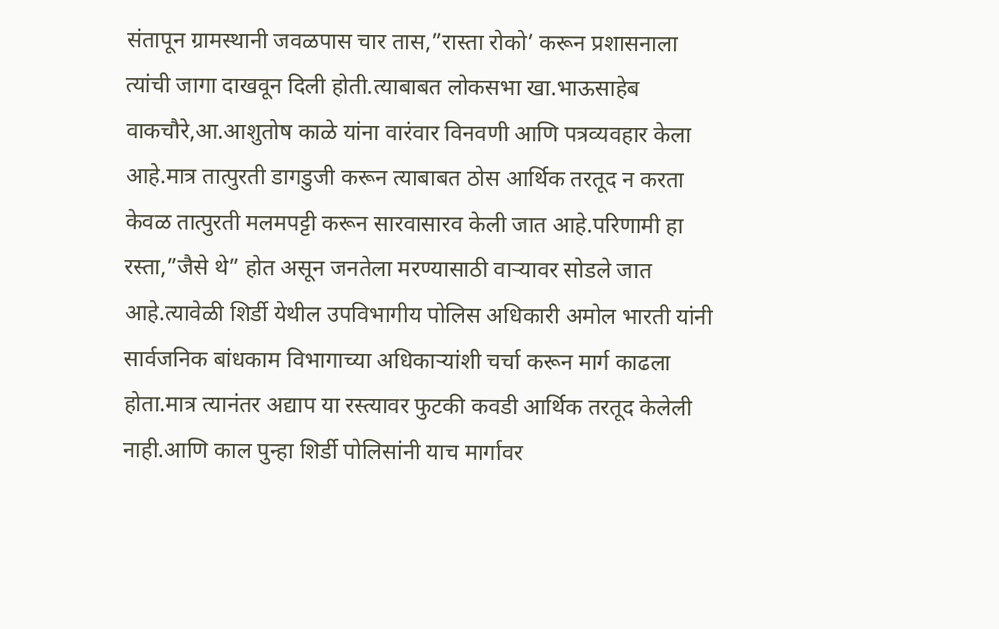संतापून ग्रामस्थानी जवळपास चार तास,”रास्ता रोको’ करून प्रशासनाला त्यांची जागा दाखवून दिली होती.त्याबाबत लोकसभा खा.भाऊसाहेब वाकचौरे,आ.आशुतोष काळे यांना वारंवार विनवणी आणि पत्रव्यवहार केला आहे.मात्र तात्पुरती डागडुजी करून त्याबाबत ठोस आर्थिक तरतूद न करता केवळ तात्पुरती मलमपट्टी करून सारवासारव केली जात आहे.परिणामी हा रस्ता,”जैसे थे” होत असून जनतेला मरण्यासाठी वाऱ्यावर सोडले जात आहे.त्यावेळी शिर्डी येथील उपविभागीय पोलिस अधिकारी अमोल भारती यांनी सार्वजनिक बांधकाम विभागाच्या अधिकाऱ्यांशी चर्चा करून मार्ग काढला होता.मात्र त्यानंतर अद्याप या रस्त्यावर फुटकी कवडी आर्थिक तरतूद केलेली नाही.आणि काल पुन्हा शिर्डी पोलिसांनी याच मार्गावर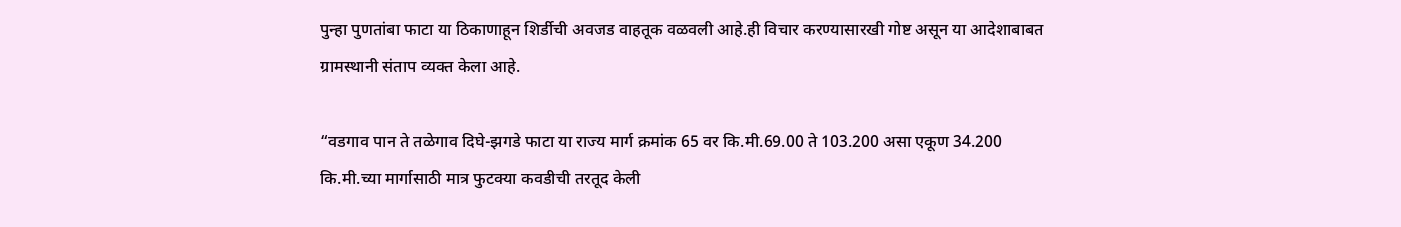पुन्हा पुणतांबा फाटा या ठिकाणाहून शिर्डीची अवजड वाहतूक वळवली आहे.ही विचार करण्यासारखी गोष्ट असून या आदेशाबाबत ग्रामस्थानी संताप व्यक्त केला आहे.

“वडगाव पान ते तळेगाव दिघे-झगडे फाटा या राज्य मार्ग क्रमांक 65 वर कि.मी.69.00 ते 103.200 असा एकूण 34.200 कि.मी.च्या मार्गासाठी मात्र फुटक्या कवडीची तरतूद केली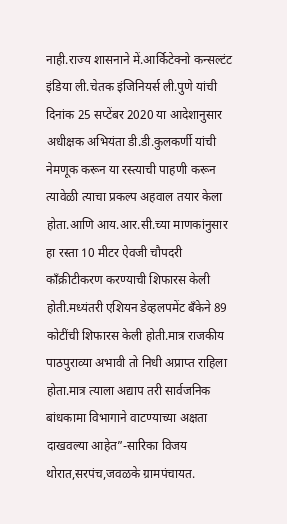नाही.राज्य शासनाने में.आर्किटेक्नो कन्सल्टंट इंडिया ली.चेतक इंजिनियर्स ली.पुणे यांची दिनांक 25 सप्टेंबर 2020 या आदेशानुसार अधीक्षक अभियंता डी.डी.कुलकर्णी यांची नेमणूक करून या रस्त्याची पाहणी करून त्यावेळी त्याचा प्रकल्प अहवाल तयार केला होता.आणि आय.आर.सी.च्या माणकांनुसार हा रस्ता 10 मीटर ऐवजी चौपदरी काँक्रीटीकरण करण्याची शिफारस केली होती.मध्यंतरी एशियन डेव्हलपमेंट बँकेने 89 कोटींची शिफारस केली होती.मात्र राजकीय पाठपुराव्या अभावी तो निधी अप्राप्त राहिला होता.मात्र त्याला अद्याप तरी सार्वजनिक बांधकामा विभागाने वाटण्याच्या अक्षता दाखवल्या आहेत”-सारिका विजय थोरात,सरपंच,जवळके ग्रामपंचायत.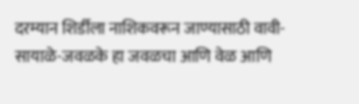दरम्यान शिर्डीला नाशिकवरून जाण्यासाठी वावी-सायाळे-जवळके हा जवळचा आणि वेळ आणि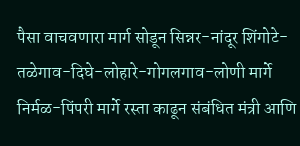पैसा वाचवणारा मार्ग सोडून सिन्नर-नांदूर शिंगोटे-तळेगाव-दिघे-लोहारे-गोगलगाव-लोणी मार्गे निर्मळ-पिंपरी मार्गे रस्ता काढून संबंधित मंत्री आणि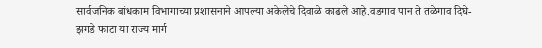सार्वजनिक बांधकाम विभागाच्या प्रशासनाने आपल्या अकेलेचे दिवाळे काढले आहे.वडगाव पान ते तळेगाव दिघे-झगडे फाटा या राज्य मार्ग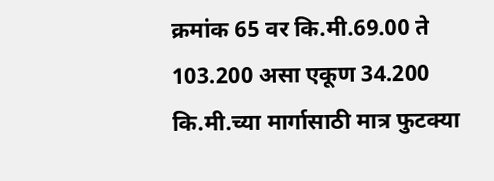क्रमांक 65 वर कि.मी.69.00 ते 103.200 असा एकूण 34.200 कि.मी.च्या मार्गासाठी मात्र फुटक्या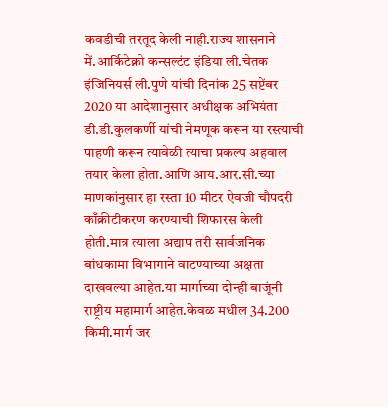कवडीची तरतूद केली नाही.राज्य शासनाने में.आर्किटेक्नो कन्सल्टंट इंडिया ली.चेतक इंजिनियर्स ली.पुणे यांची दिनांक 25 सप्टेंबर 2020 या आदेशानुसार अधीक्षक अभियंता डी.डी.कुलकर्णी यांची नेमणूक करून या रस्त्याची पाहणी करून त्यावेळी त्याचा प्रकल्प अहवाल तयार केला होता.आणि आय.आर.सी.च्या माणकांनुसार हा रस्ता 10 मीटर ऐवजी चौपदरी काँक्रीटीकरण करण्याची शिफारस केली होती.मात्र त्याला अद्याप तरी सार्वजनिक बांधकामा विभागाने वाटण्याच्या अक्षता दाखवल्या आहेत.या मार्गाच्या दोन्ही बाजूंनी राष्ट्रीय महामार्ग आहेत.केवळ मधील 34.200 किमी.मार्ग जर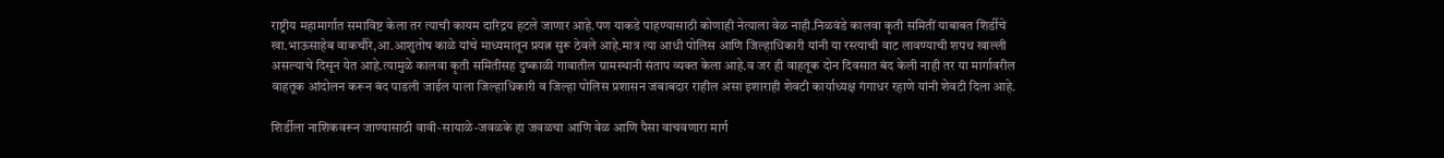राष्ट्रीय महामार्गात समाविष्ट केला तर त्याची कायम दारिद्रय हटले जाणार आहे.पण याकडे पाहण्यासाठी कोणाही नेत्याला वेळ नाही.निळवंडे कालवा कृती समितीं याबाबत शिर्डीचे खा.भाऊसाहेब वाकचौरे,आ.आशुतोष काळे यांचे माध्यमातून प्रयत्न सुरू ठेवले आहे.मात्र त्या आधी पोलिस आणि जिल्हाधिकारी यांनी या रस्त्याची वाट लावण्याची शपथ खाल्ली असल्याचे दिसून येत आहे.त्यामुळे कालवा कृती समितीसह दुष्काळी गावातील ग्रामस्थानी संताप व्यक्त केला आहे.व जर ही वाहतूक दोन दिवसात बंद केली नाही तर या मार्गावरील वाहतूक आंदोलन करून बंद पाडली जाईल याला जिल्हाधिकारी व जिल्हा पोलिस प्रशासन जबाबदार राहील असा इशाराही शेवटी कार्याध्यक्ष गंगाधर रहाणे यांनी शेवटी दिला आहे.

शिर्डीला नाशिकवरून जाण्यासाठी वावी-सायाळे-जवळके हा जवळचा आणि वेळ आणि पैसा वाचवणारा मार्ग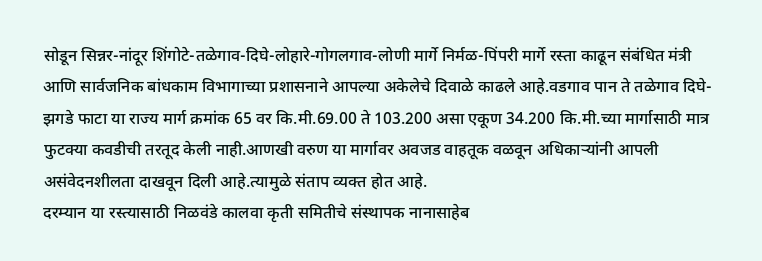सोडून सिन्नर-नांदूर शिंगोटे-तळेगाव-दिघे-लोहारे-गोगलगाव-लोणी मार्गे निर्मळ-पिंपरी मार्गे रस्ता काढून संबंधित मंत्री आणि सार्वजनिक बांधकाम विभागाच्या प्रशासनाने आपल्या अकेलेचे दिवाळे काढले आहे.वडगाव पान ते तळेगाव दिघे-झगडे फाटा या राज्य मार्ग क्रमांक 65 वर कि.मी.69.00 ते 103.200 असा एकूण 34.200 कि.मी.च्या मार्गासाठी मात्र फुटक्या कवडीची तरतूद केली नाही.आणखी वरुण या मार्गावर अवजड वाहतूक वळवून अधिकाऱ्यांनी आपली असंवेदनशीलता दाखवून दिली आहे.त्यामुळे संताप व्यक्त होत आहे.
दरम्यान या रस्त्यासाठी निळवंडे कालवा कृती समितीचे संस्थापक नानासाहेब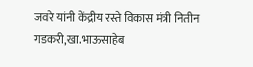जवरे यांनी केंद्रीय रस्ते विकास मंत्री नितीन गडकरी,खा.भाऊसाहेब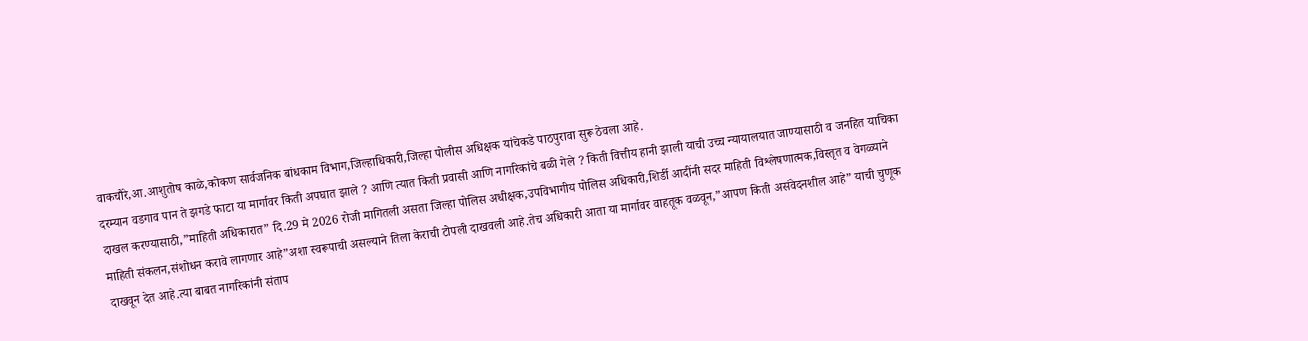वाकचौरे,आ.आशुतोष काळे,कोकण सार्वजनिक बांधकाम विभाग,जिल्हाधिकारी,जिल्हा पोलीस अधिक्षक यांचेकडे पाठपुरावा सुरू ठेवला आहे.
दरम्यान वडगाव पान ते झगडे फाटा या मार्गावर किती अपघात झाले ? आणि त्यात किती प्रवासी आणि नागरिकांचे बळी गेले ? किती वित्तीय हानी झाली याची उच्च न्यायालयात जाण्यासाठी व जनहित याचिका दाखल करण्यासाठी,”माहिती अधिकारात” दि.29 मे 2026 रोजी मागितली असता जिल्हा पोलिस अधीक्षक,उपविभागीय पोलिस अधिकारी,शिर्डी आदींनी सदर माहिती विश्लेषणात्मक,विस्तृत व वेगळ्याने माहिती संकलन,संशोधन करावे लागणार आहे”अशा स्वरूपाची असल्याने तिला केराची टोपली दाखवली आहे.तेच अधिकारी आता या मार्गावर वाहतूक वळवून,”आपण किती असंवेदनशील आहे” याची चुणूक दाखवून देत आहे.त्या बाबत नागरिकांनी संताप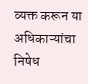व्यक्त करून या अधिकाऱ्यांचा निषेध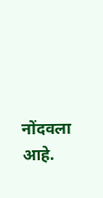नोंदवला आहे.